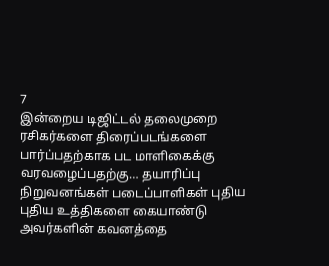7
இன்றைய டிஜிட்டல் தலைமுறை ரசிகர்களை திரைப்படங்களை பார்ப்பதற்காக பட மாளிகைக்கு வரவழைப்பதற்கு… தயாரிப்பு நிறுவனங்கள் படைப்பாளிகள் புதிய புதிய உத்திகளை கையாண்டு அவர்களின் கவனத்தை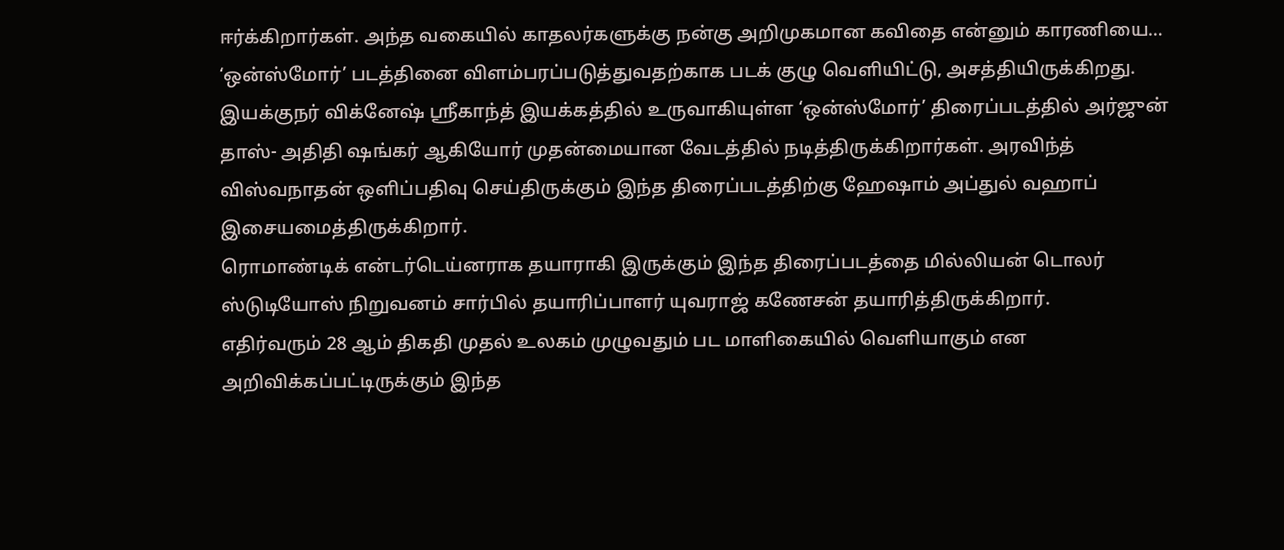ஈர்க்கிறார்கள். அந்த வகையில் காதலர்களுக்கு நன்கு அறிமுகமான கவிதை என்னும் காரணியை… ‘ஒன்ஸ்மோர்’ படத்தினை விளம்பரப்படுத்துவதற்காக படக் குழு வெளியிட்டு, அசத்தியிருக்கிறது.
இயக்குநர் விக்னேஷ் ஸ்ரீகாந்த் இயக்கத்தில் உருவாகியுள்ள ‘ஒன்ஸ்மோர்’ திரைப்படத்தில் அர்ஜுன் தாஸ்- அதிதி ஷங்கர் ஆகியோர் முதன்மையான வேடத்தில் நடித்திருக்கிறார்கள். அரவிந்த் விஸ்வநாதன் ஒளிப்பதிவு செய்திருக்கும் இந்த திரைப்படத்திற்கு ஹேஷாம் அப்துல் வஹாப் இசையமைத்திருக்கிறார்.
ரொமாண்டிக் என்டர்டெய்னராக தயாராகி இருக்கும் இந்த திரைப்படத்தை மில்லியன் டொலர் ஸ்டுடியோஸ் நிறுவனம் சார்பில் தயாரிப்பாளர் யுவராஜ் கணேசன் தயாரித்திருக்கிறார்.
எதிர்வரும் 28 ஆம் திகதி முதல் உலகம் முழுவதும் பட மாளிகையில் வெளியாகும் என அறிவிக்கப்பட்டிருக்கும் இந்த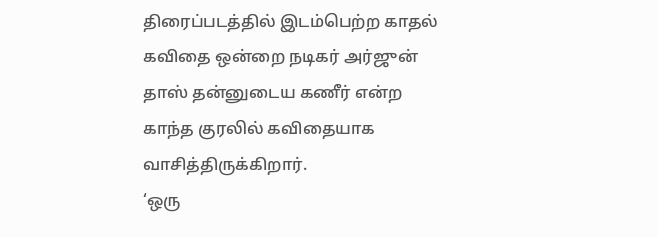திரைப்படத்தில் இடம்பெற்ற காதல் கவிதை ஒன்றை நடிகர் அர்ஜுன் தாஸ் தன்னுடைய கணீர் என்ற காந்த குரலில் கவிதையாக வாசித்திருக்கிறார்.
‘ஒரு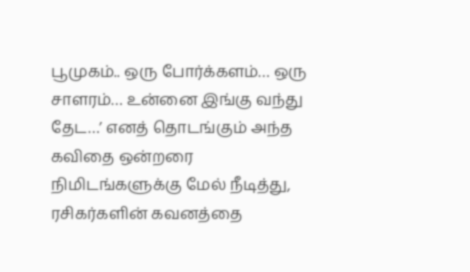பூமுகம்.. ஒரு போர்க்களம்… ஒரு சாளரம்… உன்னை இங்கு வந்து தேட…’ எனத் தொடங்கும் அந்த கவிதை ஒன்றரை நிமிடங்களுக்கு மேல் நீடித்து, ரசிகர்களின் கவனத்தை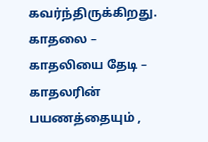கவர்ந்திருக்கிறது. காதலை – காதலியை தேடி – காதலரின் பயணத்தையும் ,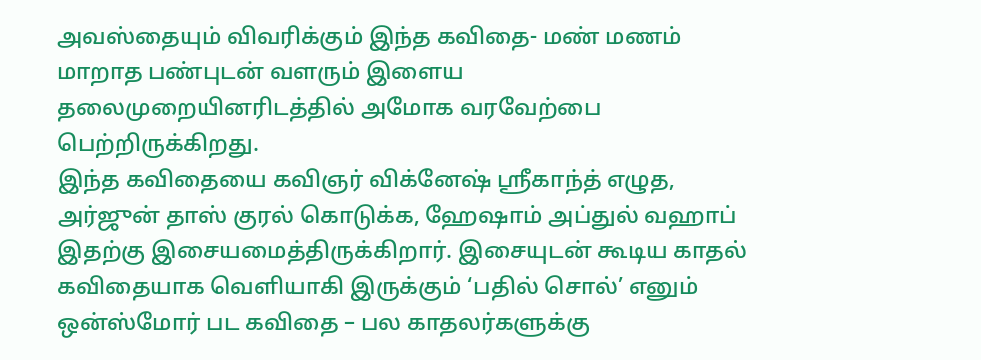அவஸ்தையும் விவரிக்கும் இந்த கவிதை- மண் மணம் மாறாத பண்புடன் வளரும் இளைய தலைமுறையினரிடத்தில் அமோக வரவேற்பை பெற்றிருக்கிறது.
இந்த கவிதையை கவிஞர் விக்னேஷ் ஸ்ரீகாந்த் எழுத, அர்ஜுன் தாஸ் குரல் கொடுக்க, ஹேஷாம் அப்துல் வஹாப் இதற்கு இசையமைத்திருக்கிறார். இசையுடன் கூடிய காதல் கவிதையாக வெளியாகி இருக்கும் ‘பதில் சொல்’ எனும் ஒன்ஸ்மோர் பட கவிதை – பல காதலர்களுக்கு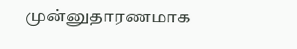முன்னுதாரணமாக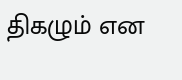திகழும் என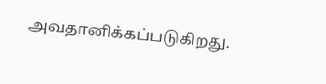அவதானிக்கப்படுகிறது.